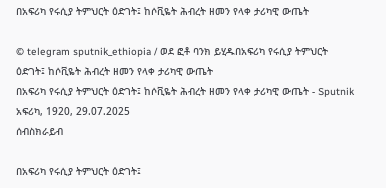በአፍሪካ የሩሲያ ትምህርት ዕድገት፤ ከሶቪዬት ሕብረት ዘመን የላቀ ታሪካዊ ውጤት

© telegram sputnik_ethiopia / ወደ ፎቶ ባንክ ይሂዱበአፍሪካ የሩሲያ ትምህርት ዕድገት፤ ከሶቪዬት ሕብረት ዘመን የላቀ ታሪካዊ ውጤት
በአፍሪካ የሩሲያ ትምህርት ዕድገት፤ ከሶቪዬት ሕብረት ዘመን የላቀ ታሪካዊ ውጤት - Sputnik አፍሪካ, 1920, 29.07.2025
ሰብስክራይብ

በአፍሪካ የሩሲያ ትምህርት ዕድገት፤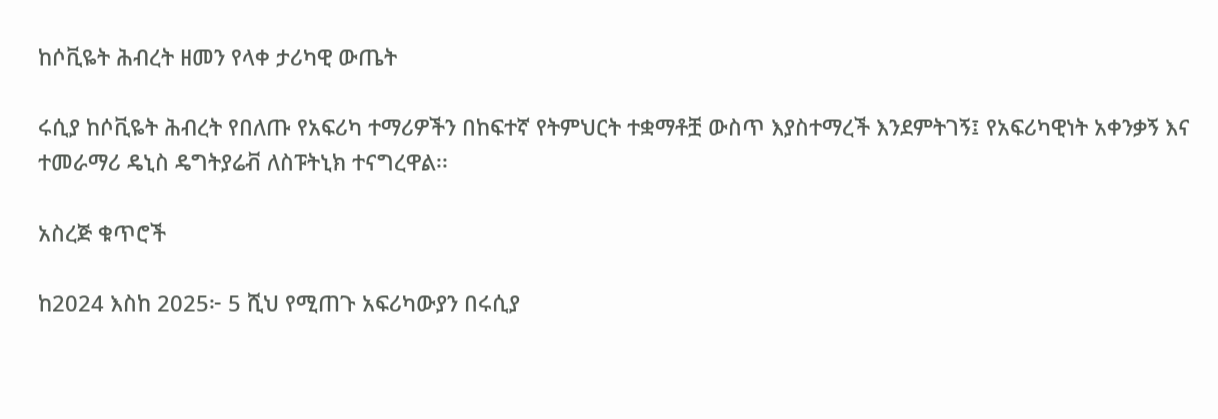ከሶቪዬት ሕብረት ዘመን የላቀ ታሪካዊ ውጤት

ሩሲያ ከሶቪዬት ሕብረት የበለጡ የአፍሪካ ተማሪዎችን በከፍተኛ የትምህርት ተቋማቶቿ ውስጥ እያስተማረች እንደምትገኝ፤ የአፍሪካዊነት አቀንቃኝ እና ተመራማሪ ዴኒስ ዴግትያሬቭ ለስፑትኒክ ተናግረዋል፡፡

አስረጅ ቁጥሮች

ከ2024 እስከ 2025፦ 5 ሺህ የሚጠጉ አፍሪካውያን በሩሲያ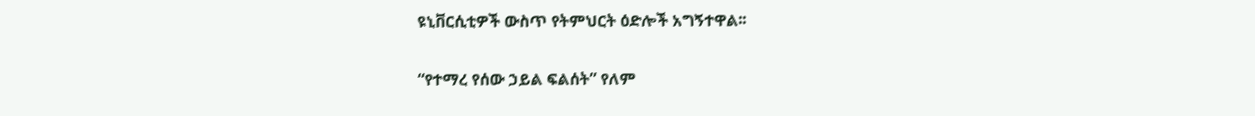ዩኒቨርሲቲዎች ውስጥ የትምህርት ዕድሎች አግኝተዋል፡፡

“የተማረ የሰው ኃይል ፍልሰት” የለም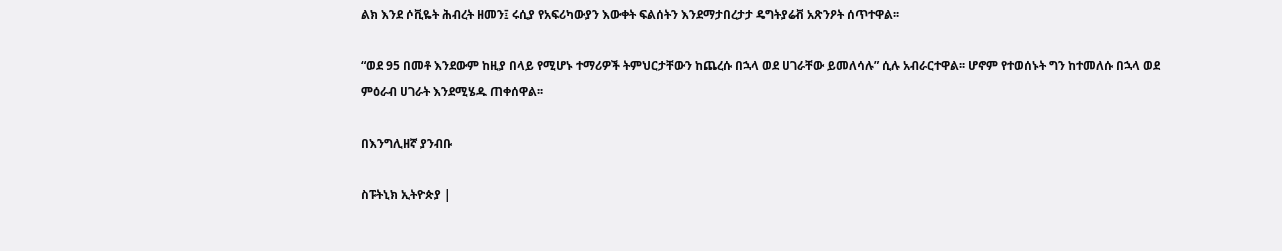ልክ እንደ ሶቪዬት ሕብረት ዘመን፤ ሩሲያ የአፍሪካውያን እውቀት ፍልሰትን እንደማታበረታታ ዴግትያሬቭ አጽንዖት ሰጥተዋል፡፡

“ወደ 95 በመቶ እንደውም ከዚያ በላይ የሚሆኑ ተማሪዎች ትምህርታቸውን ከጨረሱ በኋላ ወደ ሀገራቸው ይመለሳሉ” ሲሉ አብራርተዋል፡፡ ሆኖም የተወሰኑት ግን ከተመለሱ በኋላ ወደ ምዕራብ ሀገራት እንደሚሄዱ ጠቀሰዋል፡፡

በእንግሊዘኛ ያንብቡ

ስፑትኒክ ኢትዮጵያ |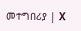መተግበሪያ | X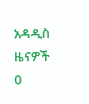አዳዲስ ዜናዎች
0